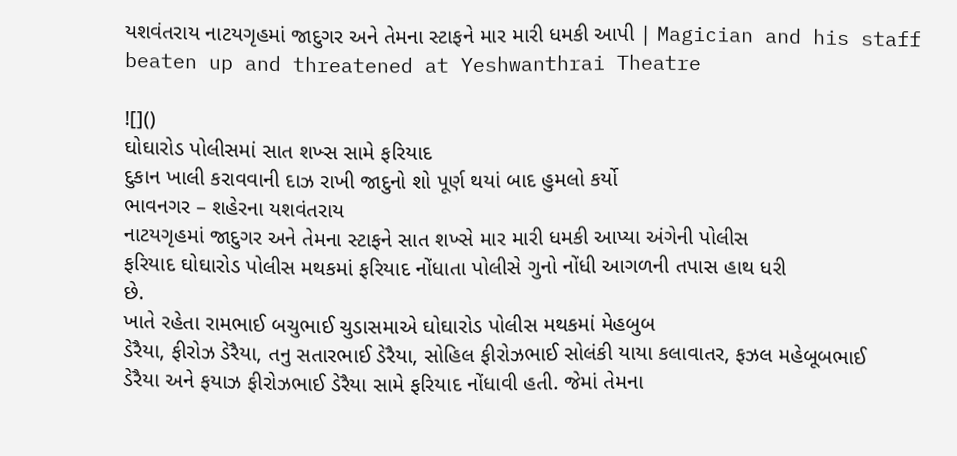યશવંતરાય નાટયગૃહમાં જાદુગર અને તેમના સ્ટાફને માર મારી ધમકી આપી | Magician and his staff beaten up and threatened at Yeshwanthrai Theatre

![]()
ઘોઘારોડ પોલીસમાં સાત શખ્સ સામે ફરિયાદ
દુકાન ખાલી કરાવવાની દાઝ રાખી જાદુનો શો પૂર્ણ થયાં બાદ હુમલો કર્યો
ભાવનગર – શહેરના યશવંતરાય
નાટયગૃહમાં જાદુગર અને તેમના સ્ટાફને સાત શખ્સે માર મારી ધમકી આપ્યા અંગેની પોલીસ
ફરિયાદ ઘોઘારોડ પોલીસ મથકમાં ફરિયાદ નોંધાતા પોલીસે ગુનો નોંધી આગળની તપાસ હાથ ધરી
છે.
ખાતે રહેતા રામભાઈ બચુભાઈ ચુડાસમાએ ઘોઘારોડ પોલીસ મથકમાં મેહબુબ
ડેરૈયા, ફીરોઝ ડેરૈયા, તનુ સતારભાઈ ડેરૈયા, સોહિલ ફીરોઝભાઈ સોલંકી યાયા કલાવાતર, ફઝલ મહેબૂબભાઈ
ડેરૈયા અને ફયાઝ ફીરોઝભાઈ ડેરૈયા સામે ફરિયાદ નોંધાવી હતી. જેમાં તેમના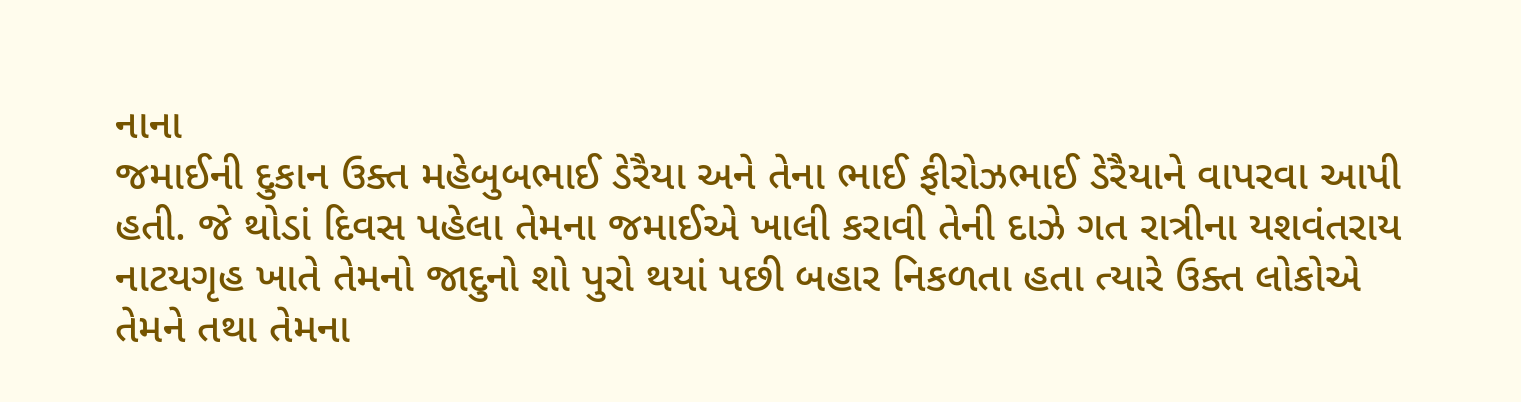નાના
જમાઈની દુકાન ઉક્ત મહેબુબભાઈ ડેરૈયા અને તેના ભાઈ ફીરોઝભાઈ ડેરૈયાને વાપરવા આપી
હતી. જે થોડાં દિવસ પહેલા તેમના જમાઈએ ખાલી કરાવી તેની દાઝે ગત રાત્રીના યશવંતરાય
નાટયગૃહ ખાતે તેમનો જાદુનો શો પુરો થયાં પછી બહાર નિકળતા હતા ત્યારે ઉક્ત લોકોએ
તેમને તથા તેમના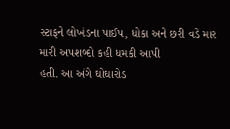સ્ટાફને લોખંડના પાઈપ, ધોકા અને છરી વડે માર મારી અપશબ્દો કહી ધમકી આપી
હતી. આ અંગે ઘોઘારોડ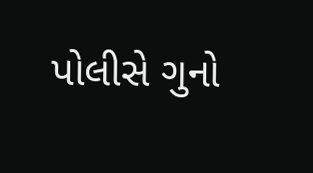પોલીસે ગુનો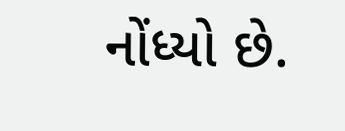નોંધ્યો છે.